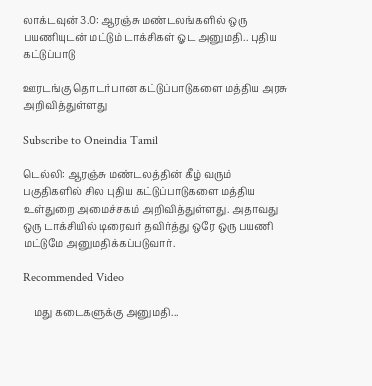லாக்டவுன் 3.0: ஆரஞ்சு மண்டலங்களில் ஒரு பயணியுடன் மட்டும் டாக்சிகள் ஓட அனுமதி.. புதிய கட்டுப்பாடு

ஊரடங்கு தொடர்பான கட்டுப்பாடுகளை மத்திய அரசு அறிவித்துள்ளது

Subscribe to Oneindia Tamil

டெல்லி: ஆரஞ்சு மண்டலத்தின் கீழ் வரும் பகுதிகளில் சில புதிய கட்டுப்பாடுகளை மத்திய உள்துறை அமைச்சகம் அறிவித்துள்ளது. அதாவது ஒரு டாக்சியில் டிரைவர் தவிர்த்து ஒரே ஒரு பயணி மட்டுமே அனுமதிக்கப்படுவார்.

Recommended Video

    மது கடைகளுக்கு அனுமதி...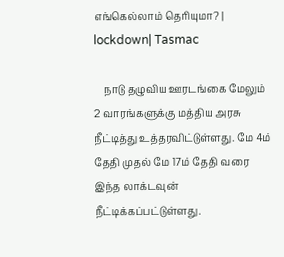எங்கெல்லாம் தெரியுமா? | lockdown| Tasmac

    நாடு தழுவிய ஊரடங்கை மேலும் 2 வாரங்களுக்கு மத்திய அரசு நீட்டித்து உத்தரவிட்டுள்ளது. மே 4ம் தேதி முதல் மே 17ம் தேதி வரை இந்த லாக்டவுன் நீட்டிக்கப்பட்டுள்ளது.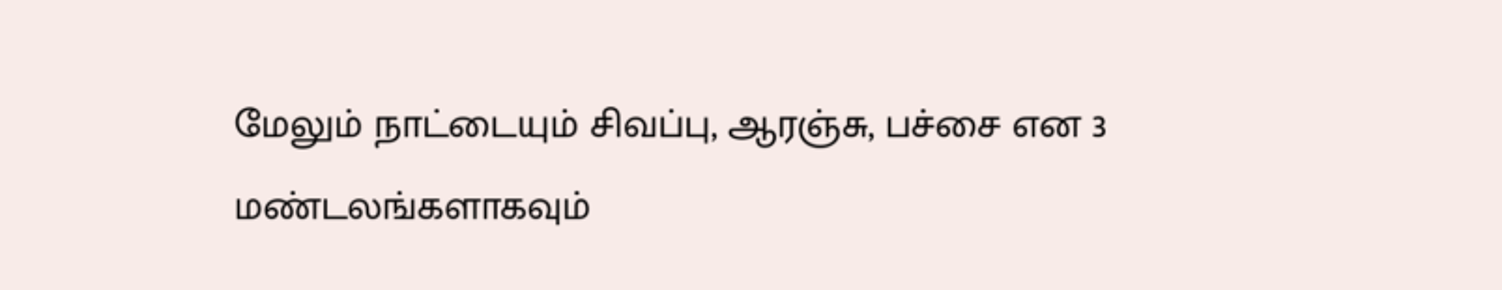மேலும் நாட்டையும் சிவப்பு, ஆரஞ்சு, பச்சை என 3 மண்டலங்களாகவும்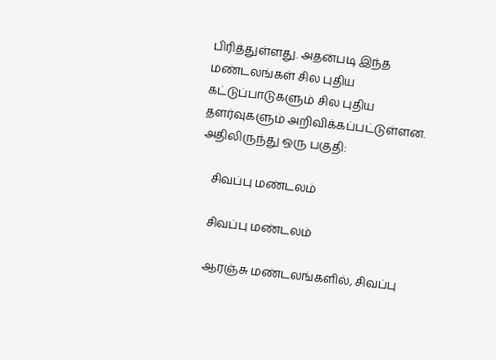பிரித்துள்ளது. அதன்படி இந்த மண்டலங்கள் சில புதிய கட்டுப்பாடுகளும் சில புதிய தளர்வுகளும் அறிவிக்கப்பட்டுள்ளன. அதிலிருந்து ஒரு பகுதி:

    சிவப்பு மண்டலம்

    சிவப்பு மண்டலம்

    ஆரஞ்சு மண்டலங்களில், சிவப்பு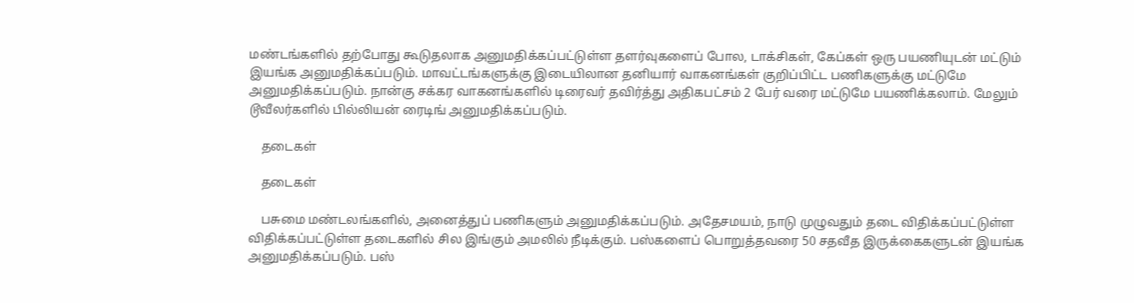மண்டங்களில் தற்போது கூடுதலாக அனுமதிக்கப்பட்டுள்ள தளர்வுகளைப் போல, டாக்சிகள், கேப்கள் ஒரு பயணியுடன் மட்டும் இயங்க அனுமதிக்கப்படும். மாவட்டங்களுக்கு இடையிலான தனியார் வாகனங்கள் குறிப்பிட்ட பணிகளுக்கு மட்டுமே அனுமதிக்கப்படும். நான்கு சக்கர வாகனங்களில் டிரைவர் தவிர்த்து அதிகபட்சம் 2 பேர் வரை மட்டுமே பயணிக்கலாம். மேலும் டூவீலர்களில் பில்லியன் ரைடிங் அனுமதிக்கப்படும்.

    தடைகள்

    தடைகள்

    பசுமை மண்டலங்களில், அனைத்துப் பணிகளும் அனுமதிக்கப்படும். அதேசமயம், நாடு முழுவதும் தடை விதிக்கப்பட்டுள்ள விதிக்கப்பட்டுள்ள தடைகளில் சில இங்கும் அமலில் நீடிக்கும். பஸ்களைப் பொறுத்தவரை 50 சதவீத இருக்கைகளுடன் இயங்க அனுமதிக்கப்படும். பஸ்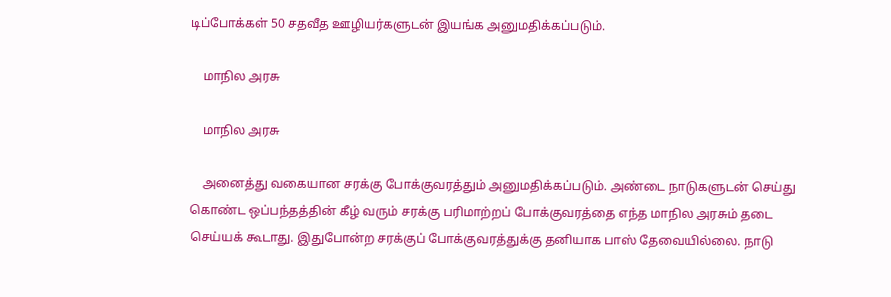டிப்போக்கள் 50 சதவீத ஊழியர்களுடன் இயங்க அனுமதிக்கப்படும்.

    மாநில அரசு

    மாநில அரசு

    அனைத்து வகையான சரக்கு போக்குவரத்தும் அனுமதிக்கப்படும். அண்டை நாடுகளுடன் செய்து கொண்ட ஒப்பந்தத்தின் கீழ் வரும் சரக்கு பரிமாற்றப் போக்குவரத்தை எந்த மாநில அரசும் தடை செய்யக் கூடாது. இதுபோன்ற சரக்குப் போக்குவரத்துக்கு தனியாக பாஸ் தேவையில்லை. நாடு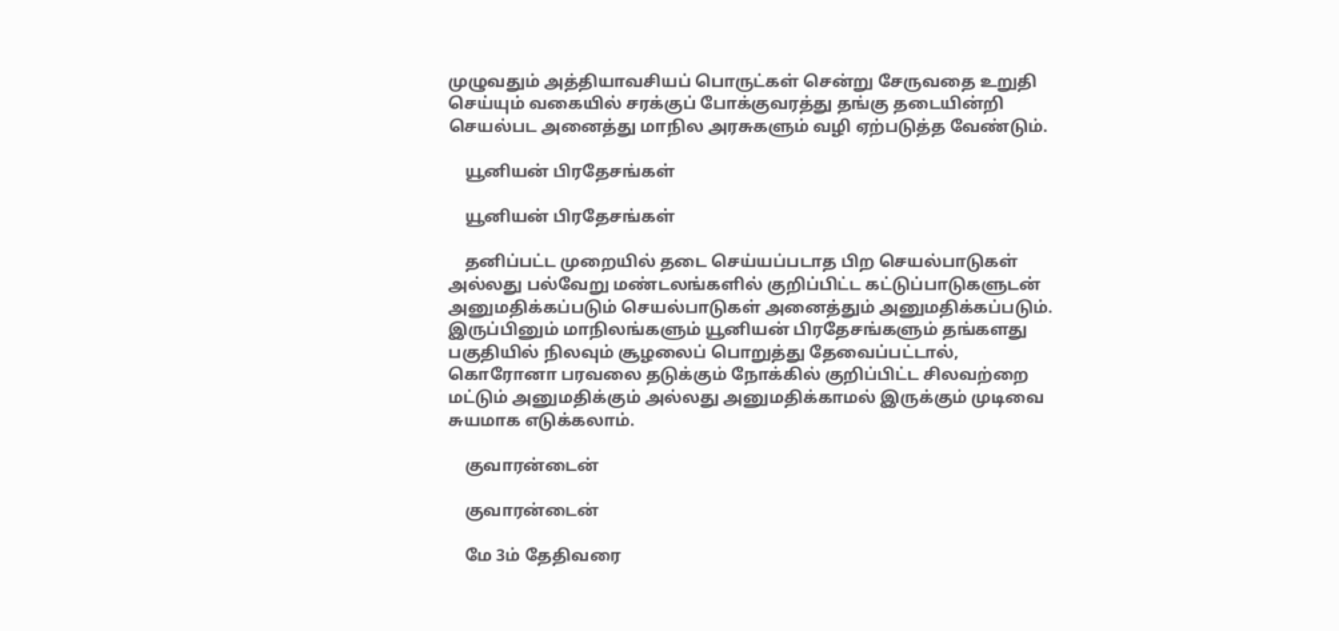முழுவதும் அத்தியாவசியப் பொருட்கள் சென்று சேருவதை உறுதி செய்யும் வகையில் சரக்குப் போக்குவரத்து தங்கு தடையின்றி செயல்பட அனைத்து மாநில அரசுகளும் வழி ஏற்படுத்த வேண்டும்.

    யூனியன் பிரதேசங்கள்

    யூனியன் பிரதேசங்கள்

    தனிப்பட்ட முறையில் தடை செய்யப்படாத பிற செயல்பாடுகள் அல்லது பல்வேறு மண்டலங்களில் குறிப்பிட்ட கட்டுப்பாடுகளுடன் அனுமதிக்கப்படும் செயல்பாடுகள் அனைத்தும் அனுமதிக்கப்படும். இருப்பினும் மாநிலங்களும் யூனியன் பிரதேசங்களும் தங்களது பகுதியில் நிலவும் சூழலைப் பொறுத்து தேவைப்பட்டால், கொரோனா பரவலை தடுக்கும் நோக்கில் குறிப்பிட்ட சிலவற்றை மட்டும் அனுமதிக்கும் அல்லது அனுமதிக்காமல் இருக்கும் முடிவை சுயமாக எடுக்கலாம்.

    குவாரன்டைன்

    குவாரன்டைன்

    மே 3ம் தேதிவரை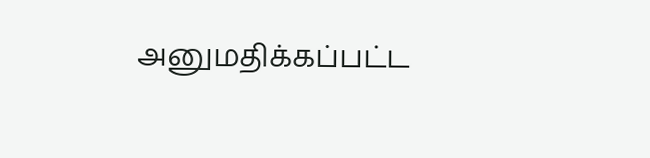அனுமதிக்கப்பட்ட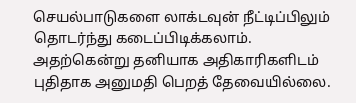செயல்பாடுகளை லாக்டவுன் நீட்டிப்பிலும் தொடர்ந்து கடைப்பிடிக்கலாம். அதற்கென்று தனியாக அதிகாரிகளிடம் புதிதாக அனுமதி பெறத் தேவையில்லை.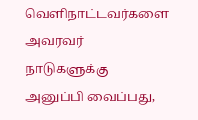வெளிநாட்டவர்களை அவரவர் நாடுகளுக்கு அனுப்பி வைப்பது,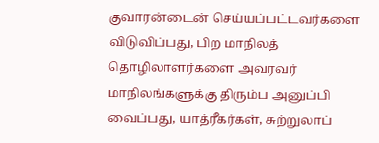குவாரன்டைன் செய்யப்பட்டவர்களை விடுவிப்பது, பிற மாநிலத் தொழிலாளர்களை அவரவர் மாநிலங்களுக்கு திரும்ப அனுப்பி வைப்பது, யாத்ரீகர்கள், சுற்றுலாப்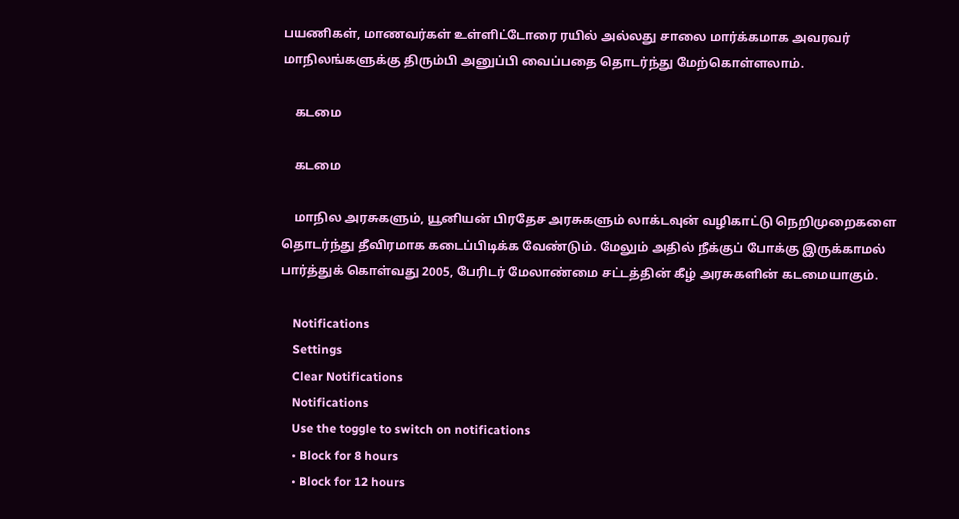பயணிகள், மாணவர்கள் உள்ளிட்டோரை ரயில் அல்லது சாலை மார்க்கமாக அவரவர் மாநிலங்களுக்கு திரும்பி அனுப்பி வைப்பதை தொடர்ந்து மேற்கொள்ளலாம்.

    கடமை

    கடமை

    மாநில அரசுகளும், யூனியன் பிரதேச அரசுகளும் லாக்டவுன் வழிகாட்டு நெறிமுறைகளை தொடர்ந்து தீவிரமாக கடைப்பிடிக்க வேண்டும். மேலும் அதில் நீக்குப் போக்கு இருக்காமல் பார்த்துக் கொள்வது 2005, பேரிடர் மேலாண்மை சட்டத்தின் கீழ் அரசுகளின் கடமையாகும்.

    Notifications
    Settings
    Clear Notifications
    Notifications
    Use the toggle to switch on notifications
    • Block for 8 hours
    • Block for 12 hours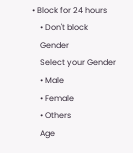• Block for 24 hours
    • Don't block
    Gender
    Select your Gender
    • Male
    • Female
    • Others
    Age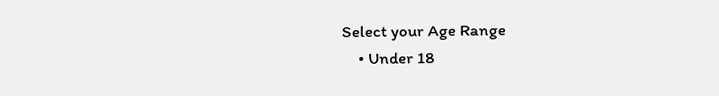Select your Age Range
    • Under 18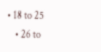• 18 to 25
    • 26 to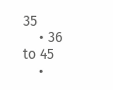35
    • 36 to 45
    •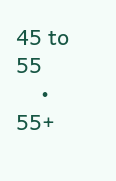45 to 55
    • 55+